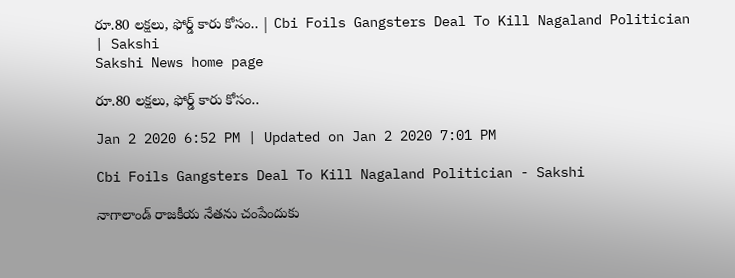రూ.80 లక్షలు, ఫోర్డ్‌ కారు కోసం.. | Cbi Foils Gangsters Deal To Kill Nagaland Politician | Sakshi
Sakshi News home page

రూ.80 లక్షలు, ఫోర్డ్‌ కారు కోసం..

Jan 2 2020 6:52 PM | Updated on Jan 2 2020 7:01 PM

Cbi Foils Gangsters Deal To Kill Nagaland Politician - Sakshi

నాగాలాండ్‌ రాజకీయ నేతను చంపేందుకు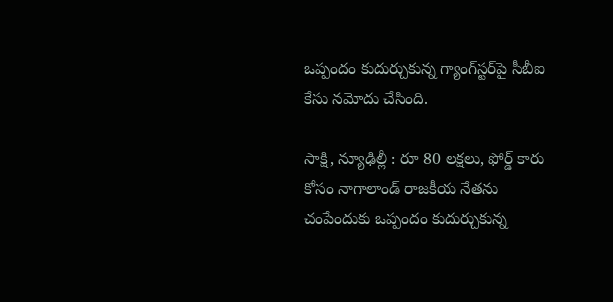ఒప్పందం కుదుర్చుకున్న గ్యాంగ్‌స్టర్‌పై సీబీఐ కేసు నమోదు చేసింది.

సాక్షి, న్యూఢిల్లీ : రూ 80 లక్షలు, ఫోర్డ్‌ కారు కోసం నాగాలాండ్‌ రాజకీయ నేతను చంపేందుకు ఒప్పందం కుదుర్చుకున్న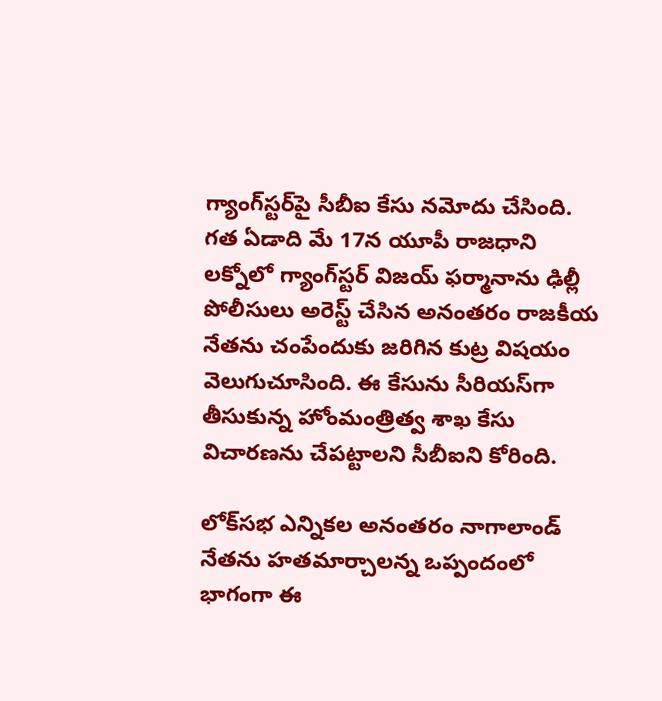గ్యాంగ్‌స్టర్‌పై సీబీఐ కేసు నమోదు చేసింది. గత ఏడాది మే 17న యూపీ రాజధాని లక్నోలో గ్యాంగ్‌స్టర్‌ విజయ్‌ ఫర్మానాను ఢిల్లీ పోలీసులు అరెస్ట్‌ చేసిన అనంతరం రాజకీయ నేతను చంపేందుకు జరిగిన కుట్ర విషయం వెలుగుచూసింది. ఈ కేసును సీరియస్‌గా తీసుకున్న హోంమంత్రిత్వ శాఖ కేసు విచారణను చేపట్టాలని సీబీఐని కోరింది.

లోక్‌సభ ఎన్నికల అనంతరం నాగాలాండ్‌ నేతను హతమార్చాలన్న ఒప్పందంలో భాగంగా ఈ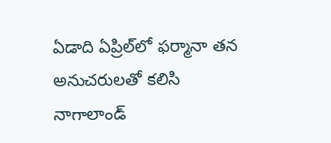ఏడాది ఏప్రిల్‌లో ఫర్మానా తన అనుచరులతో కలిసి నాగాలాండ్‌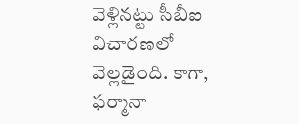వెళ్లినట్టు సీబీఐ విచారణలో వెల్లడైంది. కాగా, ఫర్మానా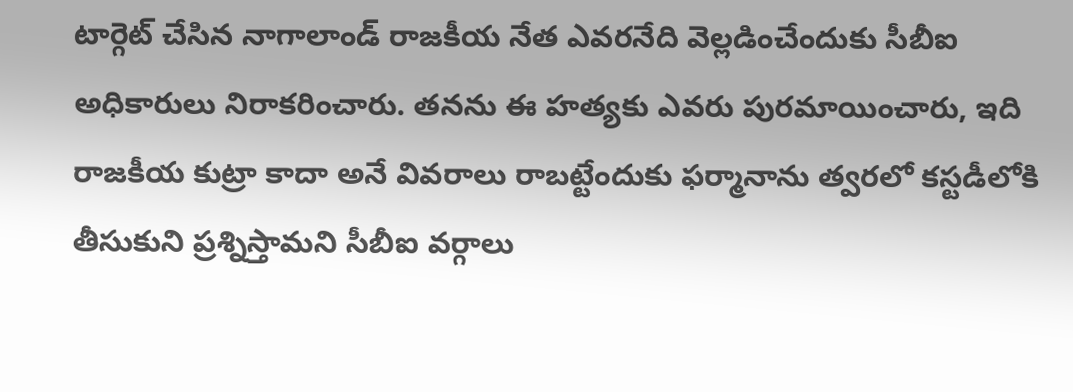టార్గెట్‌ చేసిన నాగాలాండ్‌ రాజకీయ నేత ఎవరనేది వెల్లడించేందుకు సీబీఐ అధికారులు నిరాకరించారు. తనను ఈ హత్యకు ఎవరు పురమాయించారు, ఇది రాజకీయ కుట్రా కాదా అనే వివరాలు రాబట్టేందుకు ఫర్మానాను త్వరలో కస్టడీలోకి తీసుకుని ప్రశ్నిస్తామని సీబీఐ వర్గాలు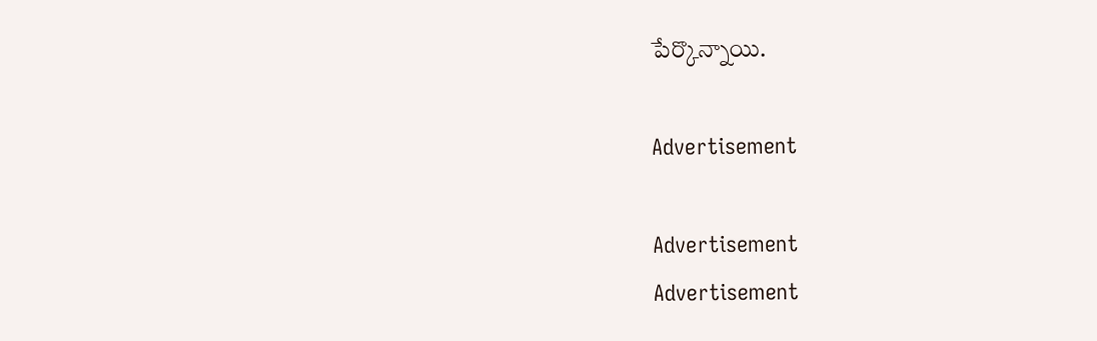పేర్కొన్నాయి.

Advertisement

Advertisement
Advertisement